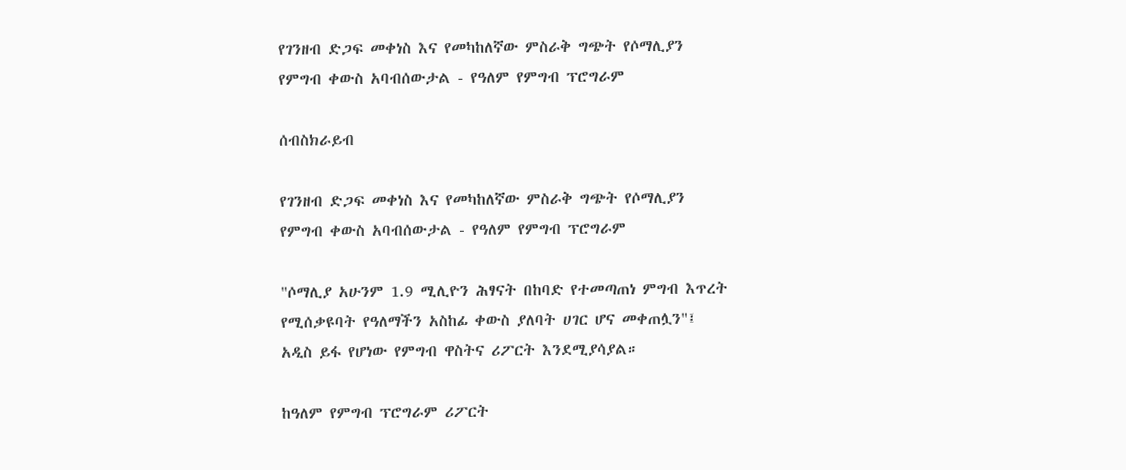የገንዘብ ድጋፍ መቀነስ እና የመካከለኛው ምስራቅ ግጭት የሶማሊያን የምግብ ቀውስ አባብሰውታል - የዓለም የምግብ ፕሮግራም

ሰብስክራይብ

የገንዘብ ድጋፍ መቀነስ እና የመካከለኛው ምስራቅ ግጭት የሶማሊያን የምግብ ቀውስ አባብሰውታል - የዓለም የምግብ ፕሮግራም

"ሶማሊያ አሁንም 1.9 ሚሊዮን ሕፃናት በከባድ የተመጣጠነ ምግብ እጥረት የሚሰቃዩባት የዓለማችን አስከፊ ቀውስ ያለባት ሀገር ሆና መቀጠሏን"፤ አዲስ ይፋ የሆነው የምግብ ዋስትና ሪፖርት እንደሚያሳያል።

ከዓለም የምግብ ፕሮግራም ሪፖርት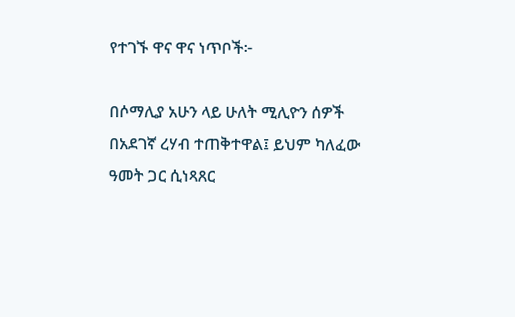የተገኙ ዋና ዋና ነጥቦች፦

በሶማሊያ አሁን ላይ ሁለት ሚሊዮን ሰዎች በአደገኛ ረሃብ ተጠቅተዋል፤ ይህም ካለፈው ዓመት ጋር ሲነጻጸር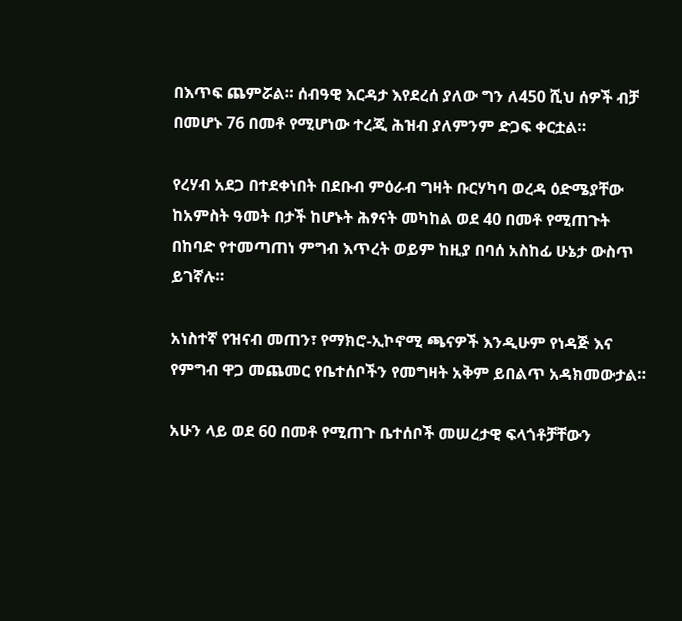በእጥፍ ጨምሯል። ሰብዓዊ እርዳታ እየደረሰ ያለው ግን ለ450 ሺህ ሰዎች ብቻ በመሆኑ 76 በመቶ የሚሆነው ተረጂ ሕዝብ ያለምንም ድጋፍ ቀርቷል።

የረሃብ አደጋ በተደቀነበት በደቡብ ምዕራብ ግዛት ቡርሃካባ ወረዳ ዕድሜያቸው ከአምስት ዓመት በታች ከሆኑት ሕፃናት መካከል ወደ 40 በመቶ የሚጠጉት በከባድ የተመጣጠነ ምግብ እጥረት ወይም ከዚያ በባሰ አስከፊ ሁኔታ ውስጥ ይገኛሉ።

አነስተኛ የዝናብ መጠን፣ የማክሮ-ኢኮኖሚ ጫናዎች እንዲሁም የነዳጅ እና የምግብ ዋጋ መጨመር የቤተሰቦችን የመግዛት አቅም ይበልጥ አዳክመውታል።

አሁን ላይ ወደ 60 በመቶ የሚጠጉ ቤተሰቦች መሠረታዊ ፍላጎቶቻቸውን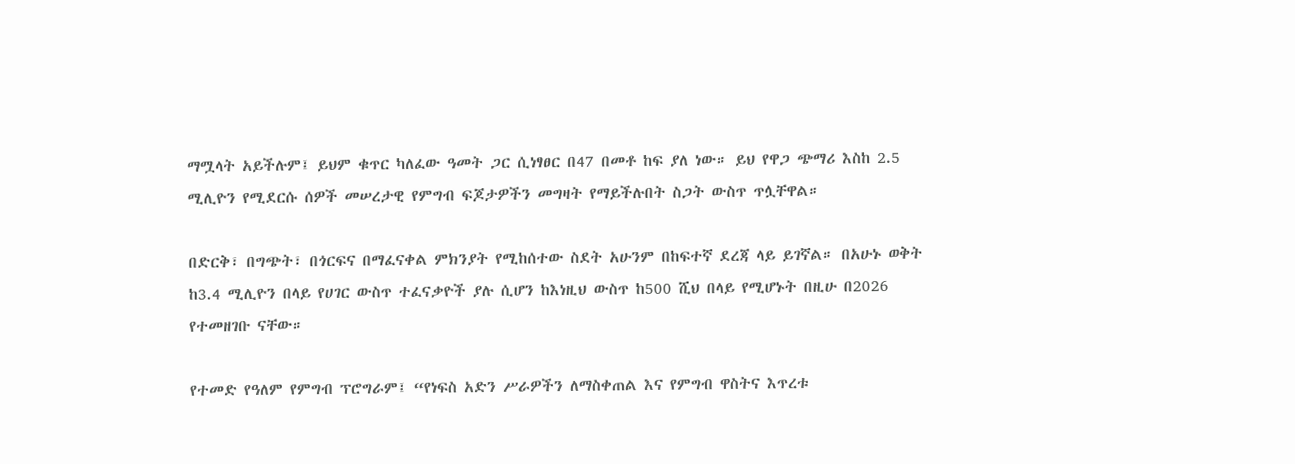ማሟላት አይችሉም፤ ይህም ቁጥር ካለፈው ዓመት ጋር ሲነፃፀር በ47 በመቶ ከፍ ያለ ነው። ይህ የዋጋ ጭማሪ እስከ 2.5 ሚሊዮን የሚደርሱ ሰዎች መሠረታዊ የምግብ ፍጆታዎችን መግዛት የማይችሉበት ስጋት ውስጥ ጥሏቸዋል።

በድርቅ፣ በግጭት፣ በጎርፍና በማፈናቀል ምክንያት የሚከሰተው ስደት አሁንም በከፍተኛ ደረጃ ላይ ይገኛል። በአሁኑ ወቅት ከ3.4 ሚሊዮን በላይ የሀገር ውስጥ ተፈናቃዮች ያሉ ሲሆን ከእነዚህ ውስጥ ከ500 ሺህ በላይ የሚሆኑት በዚሁ በ2026 የተመዘገቡ ናቸው።

የተመድ የዓለም የምግብ ፕሮግራም፤ “የነፍስ አድን ሥራዎችን ለማስቀጠል እና የምግብ ዋስትና እጥረቱ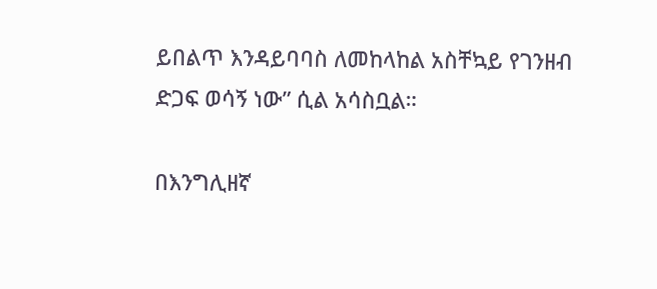ይበልጥ እንዳይባባስ ለመከላከል አስቸኳይ የገንዘብ ድጋፍ ወሳኝ ነው” ሲል አሳስቧል።

በእንግሊዘኛ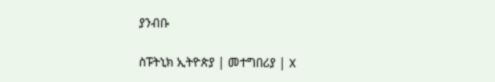ያንብቡ

ስፑትኒክ ኢትዮጵያ | መተግበሪያ | X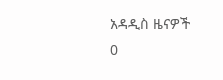አዳዲስ ዜናዎች
0